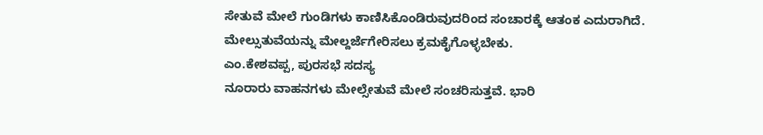ಸೇತುವೆ ಮೇಲೆ ಗುಂಡಿಗಳು ಕಾಣಿಸಿಕೊಂಡಿರುವುದರಿಂದ ಸಂಚಾರಕ್ಕೆ ಆತಂಕ ಎದುರಾಗಿದೆ. ಮೇಲ್ಸುತುವೆಯನ್ನು ಮೇಲ್ದರ್ಜೆಗೇರಿಸಲು ಕ್ರಮಕೈಗೊಳ್ಳಬೇಕು.
ಎಂ.ಕೇಶವಪ್ಪ, ಪುರಸಭೆ ಸದಸ್ಯ
ನೂರಾರು ವಾಹನಗಳು ಮೇಲ್ಸೇತುವೆ ಮೇಲೆ ಸಂಚರಿಸುತ್ತವೆ. ಭಾರಿ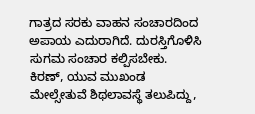ಗಾತ್ರದ ಸರಕು ವಾಹನ ಸಂಚಾರದಿಂದ ಅಪಾಯ ಎದುರಾಗಿದೆ. ದುರಸ್ತಿಗೊಳಿಸಿ ಸುಗಮ ಸಂಚಾರ ಕಲ್ಪಿಸಬೇಕು.
ಕಿರಣ್, ಯುವ ಮುಖಂಡ
ಮೇಲ್ಸೇತುವೆ ಶಿಥಲಾವಸ್ಥೆ ತಲುಪಿದ್ದು,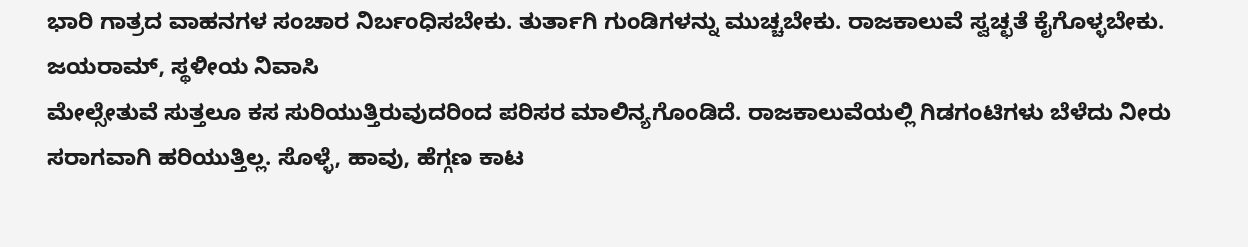ಭಾರಿ ಗಾತ್ರದ ವಾಹನಗಳ ಸಂಚಾರ ನಿರ್ಬಂಧಿಸಬೇಕು. ತುರ್ತಾಗಿ ಗುಂಡಿಗಳನ್ನು ಮುಚ್ಚಬೇಕು. ರಾಜಕಾಲುವೆ ಸ್ವಚ್ಛತೆ ಕೈಗೊಳ್ಳಬೇಕು.
ಜಯರಾಮ್, ಸ್ಥಳೀಯ ನಿವಾಸಿ
ಮೇಲ್ಸೇತುವೆ ಸುತ್ತಲೂ ಕಸ ಸುರಿಯುತ್ತಿರುವುದರಿಂದ ಪರಿಸರ ಮಾಲಿನ್ಯಗೊಂಡಿದೆ. ರಾಜಕಾಲುವೆಯಲ್ಲಿ ಗಿಡಗಂಟಿಗಳು ಬೆಳೆದು ನೀರು ಸರಾಗವಾಗಿ ಹರಿಯುತ್ತಿಲ್ಲ. ಸೊಳ್ಳೆ, ಹಾವು, ಹೆಗ್ಗಣ ಕಾಟ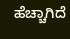ಹೆಚ್ಚಾಗಿದೆ